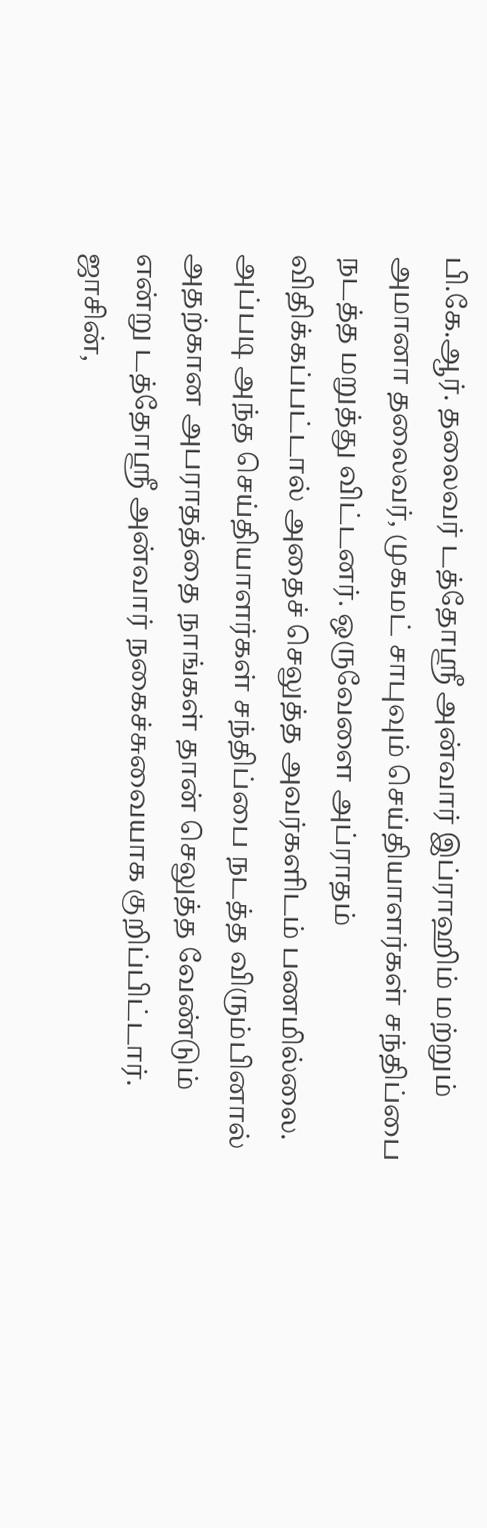பி.கே.ஆர். தலைவர் டத்தோஸ்ரீ அன்வார் இப்ராஹிம் மற்றும் அமானா தலைவர், முகமட் சாபுவும் செய்தியாளர்கள் சந்திப்பை நடத்த மறுத்து விட்டனர். ஒருவேளை அப்ராதம் விதிக்கப்பட்டால் அதைச் செலுத்த அவர்களிடம் பணமில்லை. அப்படி அந்த செய்தியாளர்கள் சந்திப்பை நடத்த விரும்பினால் அதற்கான அபராதத்தை நாங்கள் தான் செலுத்த வேண்டும் என்று டத்தோஸ்ரீ அன்வார் நகைச்சுவையாக குறிப்பிட்டார். ஜாசின்,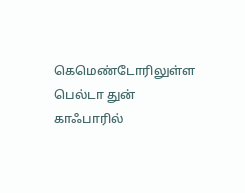கெமெண்டோரிலுள்ள பெல்டா துன் காஃபாரில்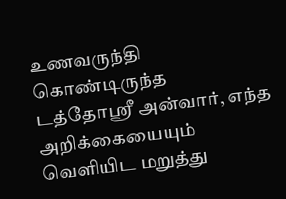உணவருந்தி கொண்டிருந்த டத்தோஸ்ரீ அன்வார், எந்த அறிக்கையையும் வெளியிட மறுத்து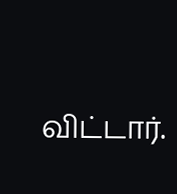விட்டார்.